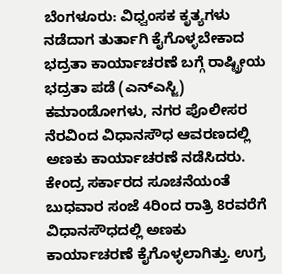ಬೆಂಗಳೂರು: ವಿಧ್ವಂಸಕ ಕೃತ್ಯಗಳು ನಡೆದಾಗ ತುರ್ತಾಗಿ ಕೈಗೊಳ್ಳಬೇಕಾದ ಭದ್ರತಾ ಕಾರ್ಯಾಚರಣೆ ಬಗ್ಗೆ ರಾಷ್ಟ್ರೀಯ ಭದ್ರತಾ ಪಡೆ (ಎನ್ಎಸ್ಜಿ) ಕಮಾಂಡೋಗಳು, ನಗರ ಪೊಲೀಸರ ನೆರವಿಂದ ವಿಧಾನಸೌಧ ಆವರಣದಲ್ಲಿ ಅಣಕು ಕಾರ್ಯಾಚರಣೆ ನಡೆಸಿದರು. ಕೇಂದ್ರ ಸರ್ಕಾರದ ಸೂಚನೆಯಂತೆ ಬುಧವಾರ ಸಂಜೆ 4ರಿಂದ ರಾತ್ರಿ 8ರವರೆಗೆ ವಿಧಾನಸೌಧದಲ್ಲಿ ಅಣಕು ಕಾರ್ಯಾಚರಣೆ ಕೈಗೊಳ್ಳಲಾಗಿತ್ತು. ಉಗ್ರ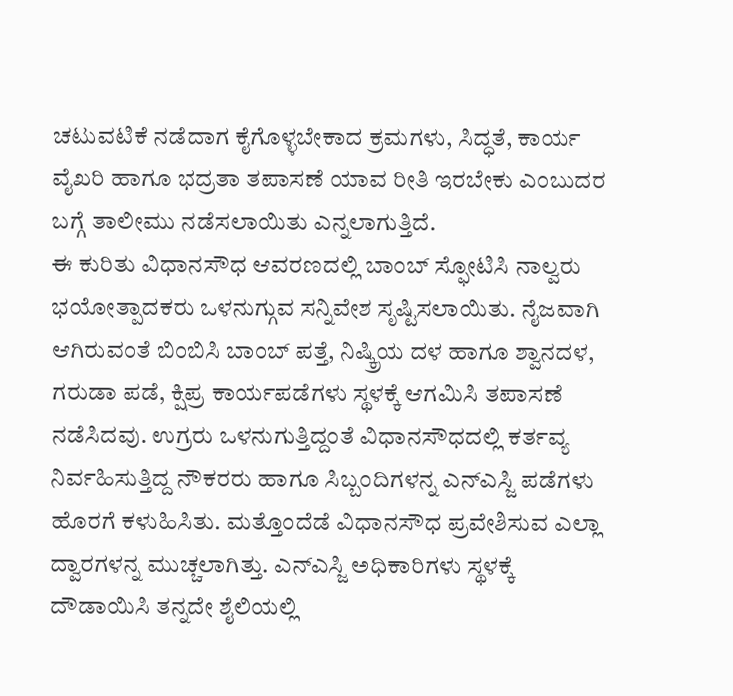ಚಟುವಟಿಕೆ ನಡೆದಾಗ ಕೈಗೊಳ್ಳಬೇಕಾದ ಕ್ರಮಗಳು, ಸಿದ್ಧತೆ, ಕಾರ್ಯ ವೈಖರಿ ಹಾಗೂ ಭದ್ರತಾ ತಪಾಸಣೆ ಯಾವ ರೀತಿ ಇರಬೇಕು ಎಂಬುದರ ಬಗ್ಗೆ ತಾಲೀಮು ನಡೆಸಲಾಯಿತು ಎನ್ನಲಾಗುತ್ತಿದೆ.
ಈ ಕುರಿತು ವಿಧಾನಸೌಧ ಆವರಣದಲ್ಲಿ ಬಾಂಬ್ ಸ್ಫೋಟಿಸಿ ನಾಲ್ವರು ಭಯೋತ್ಪಾದಕರು ಒಳನುಗ್ಗುವ ಸನ್ನಿವೇಶ ಸೃಷ್ಟಿಸಲಾಯಿತು. ನೈಜವಾಗಿ ಆಗಿರುವಂತೆ ಬಿಂಬಿಸಿ ಬಾಂಬ್ ಪತ್ತೆ, ನಿಷ್ಕ್ರಿಯ ದಳ ಹಾಗೂ ಶ್ವಾನದಳ, ಗರುಡಾ ಪಡೆ, ಕ್ಷಿಪ್ರ ಕಾರ್ಯಪಡೆಗಳು ಸ್ಥಳಕ್ಕೆ ಆಗಮಿಸಿ ತಪಾಸಣೆ ನಡೆಸಿದವು. ಉಗ್ರರು ಒಳನುಗುತ್ತಿದ್ದಂತೆ ವಿಧಾನಸೌಧದಲ್ಲಿ ಕರ್ತವ್ಯ ನಿರ್ವಹಿಸುತ್ತಿದ್ದ ನೌಕರರು ಹಾಗೂ ಸಿಬ್ಬಂದಿಗಳನ್ನ ಎನ್ಎಸ್ಜಿ ಪಡೆಗಳು ಹೊರಗೆ ಕಳುಹಿಸಿತು. ಮತ್ತೊಂದೆಡೆ ವಿಧಾನಸೌಧ ಪ್ರವೇಶಿಸುವ ಎಲ್ಲಾ ದ್ವಾರಗಳನ್ನ ಮುಚ್ಚಲಾಗಿತ್ತು. ಎನ್ಎಸ್ಜಿ ಅಧಿಕಾರಿಗಳು ಸ್ಥಳಕ್ಕೆ ದೌಡಾಯಿಸಿ ತನ್ನದೇ ಶೈಲಿಯಲ್ಲಿ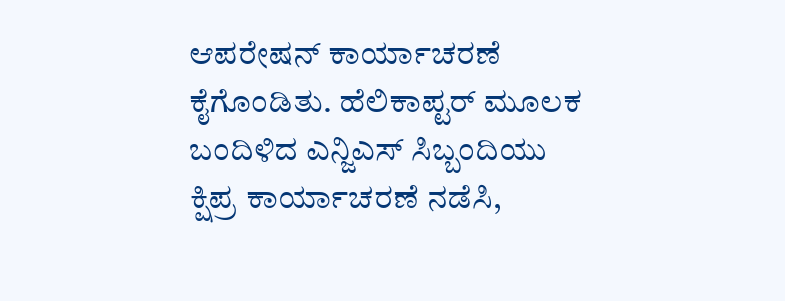ಆಪರೇಷನ್ ಕಾರ್ಯಾಚರಣೆ ಕೈಗೊಂಡಿತು. ಹೆಲಿಕಾಪ್ಟರ್ ಮೂಲಕ ಬಂದಿಳಿದ ಎನ್ಜಿಎಸ್ ಸಿಬ್ಬಂದಿಯು ಕ್ಷಿಪ್ರ ಕಾರ್ಯಾಚರಣೆ ನಡೆಸಿ,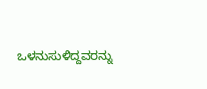ಒಳನುಸುಳಿದ್ದವರನ್ನು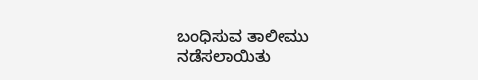ಬಂಧಿಸುವ ತಾಲೀಮು ನಡೆಸಲಾಯಿತು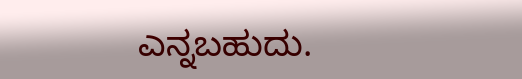ಎನ್ನಬಹುದು.